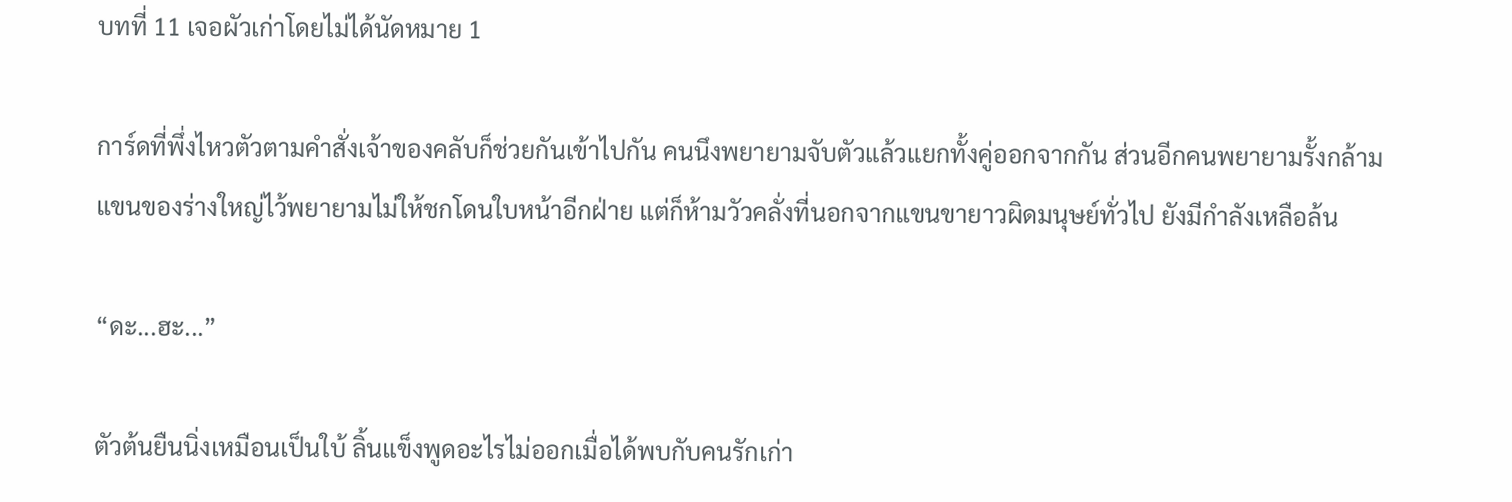บทที่ 11 เจอผัวเก่าโดยไม่ได้นัดหมาย 1

การ์ดที่พึ่งไหวตัวตามคำสั่งเจ้าของคลับก็ช่วยกันเข้าไปกัน คนนึงพยายามจับตัวแล้วแยกทั้งคู่ออกจากกัน ส่วนอีกคนพยายามรั้งกล้ามแขนของร่างใหญ่ไว้พยายามไม่ให้ชกโดนใบหน้าอีกฝ่าย แต่ก็ห้ามวัวคลั่งที่นอกจากแขนขายาวผิดมนุษย์ทั่วไป ยังมีกำลังเหลือล้น

“ดะ...ฮะ...”

ตัวต้นยืนนิ่งเหมือนเป็นใบ้ ลิ้นแข็งพูดอะไรไม่ออกเมื่อได้พบกับคนรักเก่า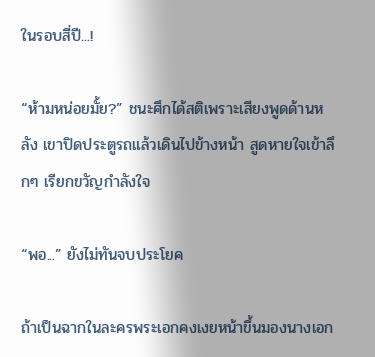ในรอบสี่ปี...!

“ห้ามหน่อยมั้ย?” ชนะศึกได้สติเพราะเสียงพูดด้านหลัง เขาปิดประตูรถแล้วเดินไปข้างหน้า สูดหายใจเข้าลึกๆ เรียกขวัญกำลังใจ

“พอ...” ยังไม่ทันจบประโยค

ถ้าเป็นฉากในละครพระเอกคงเงยหน้าขึ้นมองนางเอก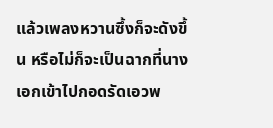แล้วเพลงหวานซึ้งก็จะดังขึ้น หรือไม่ก็จะเป็นฉากที่นางเอกเข้าไปกอดรัดเอวพ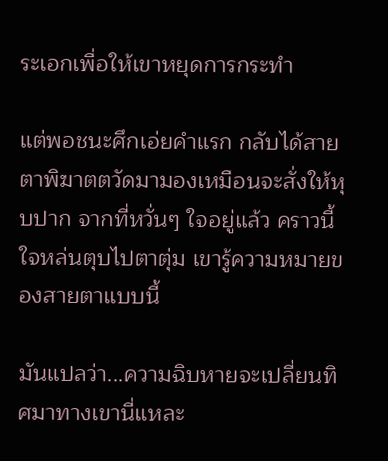ระเอกเพื่อให้เขาหยุดการกระทำ

แต่พอชนะศึกเอ่ยคำแรก กลับได้สายตาพิฆาตตวัดมามองเหมือนจะสั่งให้หุบปาก จากที่หวั่นๆ ใจอยู่แล้ว คราวนี้ใจหล่นตุบไปตาตุ่ม เขารู้ความหมายของสายตาแบบนี้

มันแปลว่า...ความฉิบหายจะเปลี่ยนทิศมาทางเขานี่แหละ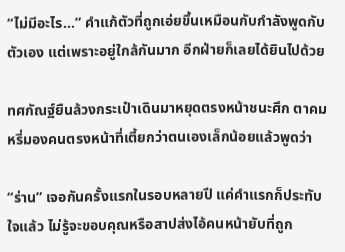“ไม่มีอะไร...” คำแก้ตัวที่ถูกเอ่ยขึ้นเหมือนกับกำลังพูดกับตัวเอง แต่เพราะอยู่ใกล้กันมาก อีกฝ่ายก็เลยได้ยินไปด้วย

ทศกัณฐ์ยืนล้วงกระเป๋าเดินมาหยุดตรงหน้าชนะศึก ตาคมหรี่มองคนตรงหน้าที่เตี้ยกว่าตนเองเล็กน้อยแล้วพูดว่า

“ร่าน” เจอกันครั้งแรกในรอบหลายปี แค่คำแรกก็ประทับใจแล้ว ไม่รู้จะขอบคุณหรือสาปส่งไอ้คนหน้ายับที่ถูก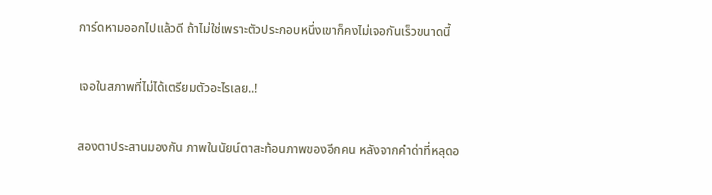การ์ดหามออกไปแล้วดี ถ้าไม่ใช่เพราะตัวประกอบหนึ่งเขาก็คงไม่เจอกันเร็วขนาดนี้

เจอในสภาพที่ไม่ได้เตรียมตัวอะไรเลย..!

สองตาประสานมองกัน ภาพในนัยน์ตาสะท้อนภาพของอีกคน หลังจากคำด่าที่หลุดอ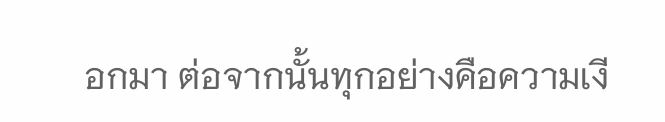อกมา ต่อจากนั้นทุกอย่างคือความเงี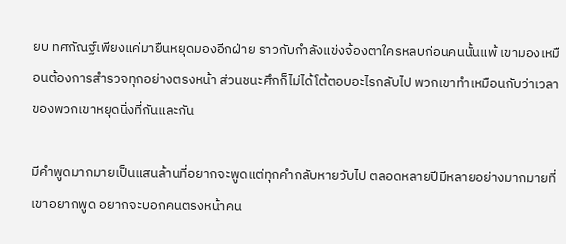ยบ ทศกัณฐ์เพียงแค่มายืนหยุดมองอีกฝ่าย ราวกับกำลังแข่งจ้องตาใครหลบก่อนคนนั้นแพ้ เขามองเหมือนต้องการสำรวจทุกอย่างตรงหน้า ส่วนชนะศึกก็ไม่ได้โต้ตอบอะไรกลับไป พวกเขาทำเหมือนกับว่าเวลาของพวกเขาหยุดนิ่งที่กันและกัน

มีคำพูดมากมายเป็นแสนล้านที่อยากจะพูดแต่ทุกคำกลับหายวับไป ตลอดหลายปีมีหลายอย่างมากมายที่เขาอยากพูด อยากจะบอกคนตรงหน้าคน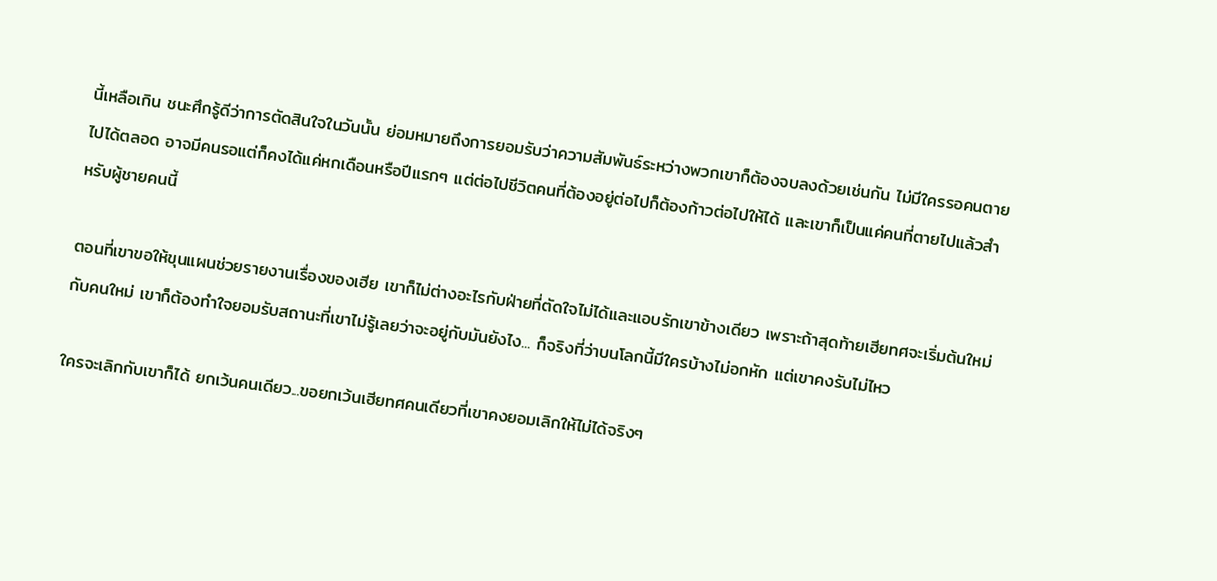นี้เหลือเกิน ชนะศึกรู้ดีว่าการตัดสินใจในวันนั้น ย่อมหมายถึงการยอมรับว่าความสัมพันธ์ระหว่างพวกเขาก็ต้องจบลงด้วยเช่นกัน ไม่มีใครรอคนตายไปได้ตลอด อาจมีคนรอแต่ก็คงได้แค่หกเดือนหรือปีแรกๆ แต่ต่อไปชีวิตคนที่ต้องอยู่ต่อไปก็ต้องก้าวต่อไปให้ได้ และเขาก็เป็นแค่คนที่ตายไปแล้วสำหรับผู้ชายคนนี้

ตอนที่เขาขอให้ขุนแผนช่วยรายงานเรื่องของเฮีย เขาก็ไม่ต่างอะไรกับฝ่ายที่ตัดใจไม่ได้และแอบรักเขาข้างเดียว เพราะถ้าสุดท้ายเฮียทศจะเริ่มต้นใหม่กับคนใหม่ เขาก็ต้องทำใจยอมรับสถานะที่เขาไม่รู้เลยว่าจะอยู่กับมันยังไง... ก็จริงที่ว่าบนโลกนี้มีใครบ้างไม่อกหัก แต่เขาคงรับไม่ไหว

ใครจะเลิกกับเขาก็ได้ ยกเว้นคนเดียว...ขอยกเว้นเฮียทศคนเดียวที่เขาคงยอมเลิกให้ไม่ได้จริงๆ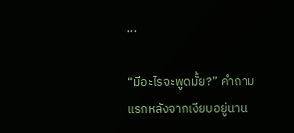...

“มีอะไรจะพูดมั้ย?” คำถามแรกหลังจากเงียบอยู่นาน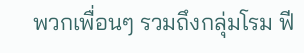พวกเพื่อนๆ รวมถึงกลุ่มโรม ฟี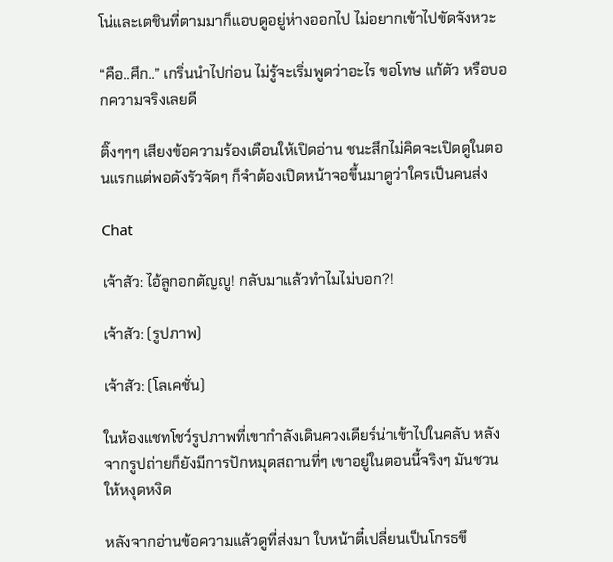โน่และเตชินที่ตามมาก็แอบดูอยู่ห่างออกไป ไม่อยากเข้าไปขัดจังหวะ

“คือ..ศึก..” เกริ่นนำไปก่อน ไม่รู้จะเริ่มพูดว่าอะไร ขอโทษ แก้ตัว หรือบอกความจริงเลยดี

ติ๊งๆๆๆ เสียงข้อความร้องเตือนให้เปิดอ่าน ชนะสึกไม่คิดจะเปิดดูในตอนแรกแต่พอดังรัวจัดๆ ก็จำต้องเปิดหน้าจอขึ้นมาดูว่าใครเป็นคนส่ง

Chat

เจ้าสัว: ไอ้ลูกอกตัญญู! กลับมาแล้วทำไมไม่บอก?!

เจ้าสัว: (รูปภาพ)

เจ้าสัว: (โลเคชั่น)

ในห้องแชทโชว์รูปภาพที่เขากำลังเดินควงเดียร์น่าเข้าไปในคลับ หลังจากรูปถ่ายก็ยังมีการปักหมุดสถานที่ๆ เขาอยู่ในตอนนี้จริงๆ มันชวนให้หงุดหงิด

หลังจากอ่านข้อความแล้วดูที่ส่งมา ใบหน้าตี๋เปลี่ยนเป็นโกรธขึ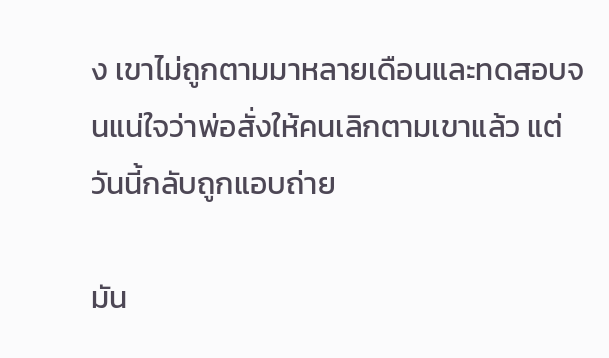ง เขาไม่ถูกตามมาหลายเดือนและทดสอบจนแน่ใจว่าพ่อสั่งให้คนเลิกตามเขาแล้ว แต่วันนี้กลับถูกแอบถ่าย

มัน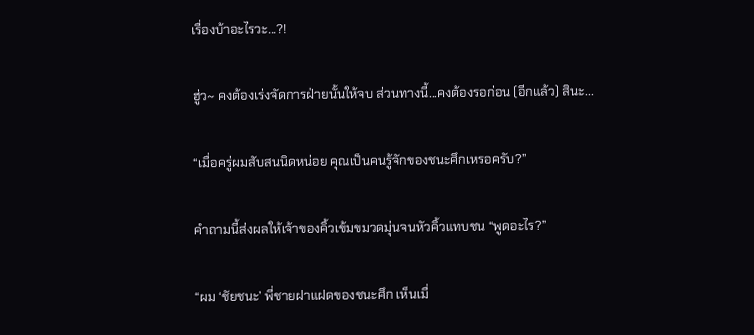เรื่องบ้าอะไรวะ...?!

ฮู่ว~ คงต้องเร่งจัดการฝ่ายนั้นให้จบ ส่วนทางนี้...คงต้องรอก่อน (อีกแล้ว) สินะ...

“เมื่อครู่ผมสับสนนิดหน่อย คุณเป็นคนรู้จักของชนะศึกเหรอครับ?”

คำถามนี้ส่งผลให้เจ้าของคิ้วเข้มขมวดมุ่นจนหัวคิ้วแทบชน “พูดอะไร?”

“ผม ‘ชัยชนะ’ พี่ชายฝาแฝดของชนะศึก เห็นเมื่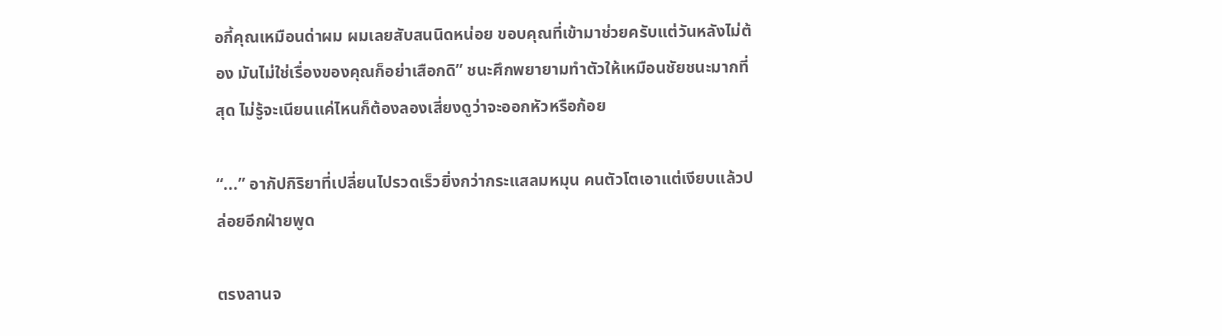อกี้คุณเหมือนด่าผม ผมเลยสับสนนิดหน่อย ขอบคุณที่เข้ามาช่วยครับแต่วันหลังไม่ต้อง มันไม่ใช่เรื่องของคุณก็อย่าเสือกดิ” ชนะศึกพยายามทำตัวให้เหมือนชัยชนะมากที่สุด ไม่รู้จะเนียนแค่ไหนก็ต้องลองเสี่ยงดูว่าจะออกหัวหรือก้อย

“...” อากัปกิริยาที่เปลี่ยนไปรวดเร็วยิ่งกว่ากระแสลมหมุน คนตัวโตเอาแต่เงียบแล้วปล่อยอีกฝ่ายพูด

ตรงลานจ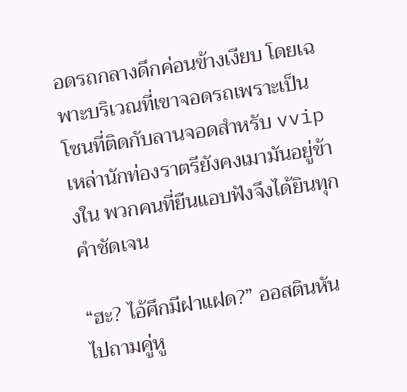อดรถกลางดึกค่อนข้างเงียบ โดยเฉพาะบริเวณที่เขาจอดรถเพราะเป็นโซนที่ติดกับลานจอดสำหรับ vvip เหล่านักท่องราตรียังคงเมามันอยู่ข้างใน พวกคนที่ยืนแอบฟังจึงได้ยินทุกคำชัดเจน

“ฮะ? ไอ้ศึกมีฝาแฝด?” ออสตินหันไปถามคู่หู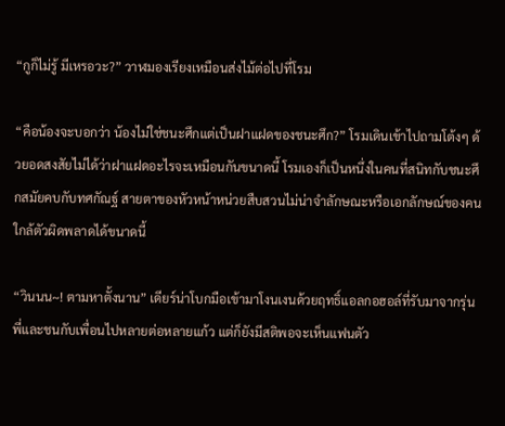“กูก็ไม่รู้ มีเหรอวะ?” วาฬมองเรียงเหมือนส่งไม้ต่อไปที่โรม

“คือน้องจะบอกว่า น้องไม่ใช่ชนะศึกแต่เป็นฝาแฝดของชนะศึก?” โรมเดินเข้าไปถามโต้งๆ ด้วยอดสงสัยไม่ได้ว่าฝาแฝดอะไรจะเหมือนกันขนาดนี้ โรมเองก็เป็นหนึ่งในคนที่สนิทกับชนะศึกสมัยคบกับทศกัณฐ์ สายตาของหัวหน้าหน่วยสืบสวนไม่น่าจำลักษณะหรือเอกลักษณ์ของคนใกล้ตัวผิดพลาดได้ขนาดนี้

“วินนน~! ตามหาตั้งนาน” เดียร์น่าโบกมือเข้ามาโงนเงนด้วยฤทธิ์แอลกอฮอล์ที่รับมาจากรุ่นพี่และชนกับเพื่อนไปหลายต่อหลายแก้ว แต่ก็ยังมีสติพอจะเห็นแฟนตัว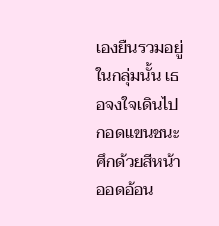เองยืนรวมอยู่ในกลุ่มนั้น เธอจงใจเดินไปกอดแขนชนะศึกด้วยสีหน้าออดอ้อน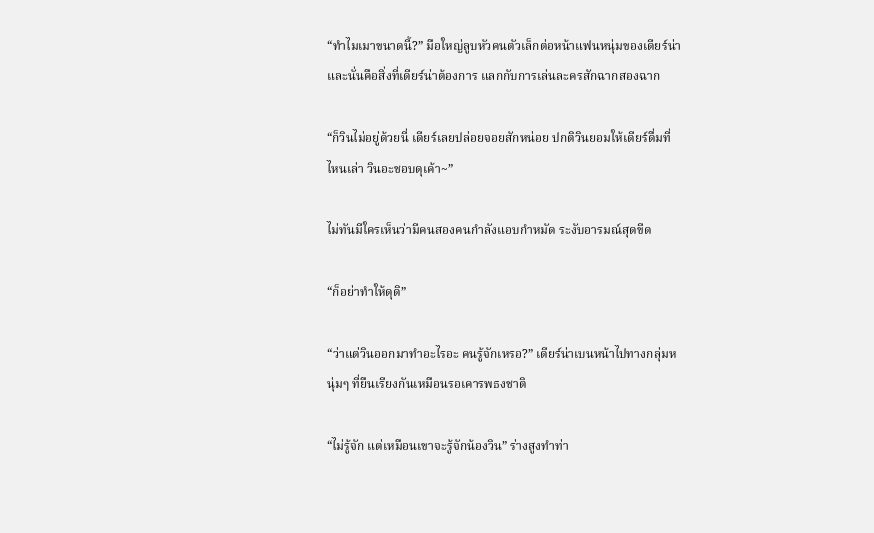“ทำไมเมาขนาดนี้?” มือใหญ่ลูบหัวคนตัวเล็กต่อหน้าแฟนหนุ่มของเดียร์น่า และนั่นคือสิ่งที่เดียร์น่าต้องการ แลกกับการเล่นละครสักฉากสองฉาก

“ก็วินไม่อยู่ด้วยนี่ เดียร์เลยปล่อยจอยสักหน่อย ปกติวินยอมให้เดียร์ดื่มที่ไหนเล่า วินอะชอบดุเค้า~”

ไม่ทันมีใครเห็นว่ามีคนสองคนกำลังแอบกำหมัด ระงับอารมณ์สุดขีด

“ก็อย่าทำให้ดุดิ”

“ว่าแต่วินออกมาทำอะไรอะ คนรู้จักเหรอ?” เดียร์น่าเบนหน้าไปทางกลุ่มหนุ่มๆ ที่ยืนเรียงกันเหมือนรอเคารพธงชาติ

“ไม่รู้จัก แต่เหมือนเขาจะรู้จักน้องวิน” ร่างสูงทำท่า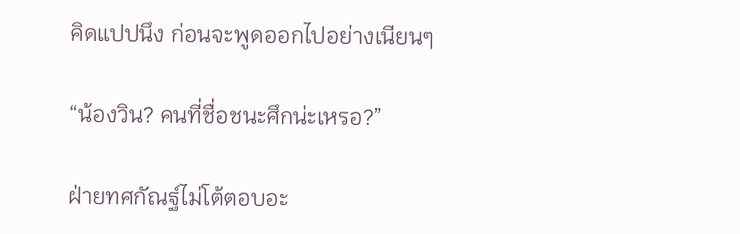คิดแปปนึง ก่อนจะพูดออกไปอย่างเนียนๆ

“น้องวิน? คนที่ชื่อชนะศึกน่ะเหรอ?”

ฝ่ายทศกัณฐ์ไม่โต้ตอบอะ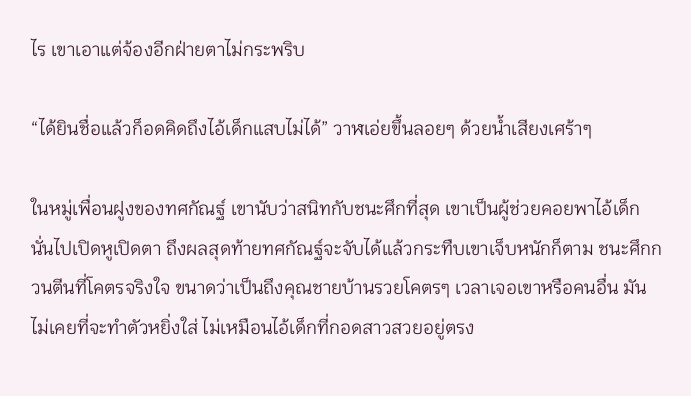ไร เขาเอาแต่จ้องอีกฝ่ายตาไม่กระพริบ

“ได้ยินชื่อแล้วก็อดคิดถึงไอ้เด็กแสบไม่ได้” วาฬเอ่ยขึ้นลอยๆ ด้วยน้ำเสียงเศร้าๆ

ในหมู่เพื่อนฝูงของทศกัณฐ์ เขานับว่าสนิทกับชนะศึกที่สุด เขาเป็นผู้ช่วยคอยพาไอ้เด็กนั่นไปเปิดหูเปิดตา ถึงผลสุดท้ายทศกัณฐ์จะจับได้แล้วกระทืบเขาเจ็บหนักก็ตาม ชนะศึกกวนตีนที่โคตรจริงใจ ขนาดว่าเป็นถึงคุณชายบ้านรวยโคตรๆ เวลาเจอเขาหรือคนอื่น มันไม่เคยที่จะทำตัวหยิ่งใส่ ไม่เหมือนไอ้เด็กที่กอดสาวสวยอยู่ตรง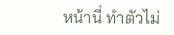หน้านี่ ทำตัวไม่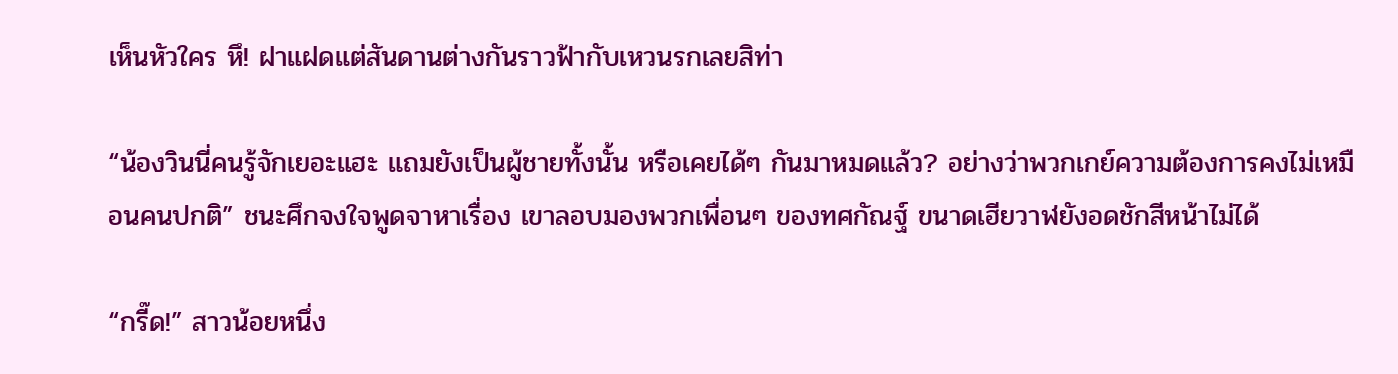เห็นหัวใคร หึ! ฝาแฝดแต่สันดานต่างกันราวฟ้ากับเหวนรกเลยสิท่า

“น้องวินนี่คนรู้จักเยอะแฮะ แถมยังเป็นผู้ชายทั้งนั้น หรือเคยได้ๆ กันมาหมดแล้ว? อย่างว่าพวกเกย์ความต้องการคงไม่เหมือนคนปกติ” ชนะศึกจงใจพูดจาหาเรื่อง เขาลอบมองพวกเพื่อนๆ ของทศกัณฐ์ ขนาดเฮียวาฬยังอดชักสีหน้าไม่ได้

“กรี๊ด!” สาวน้อยหนึ่ง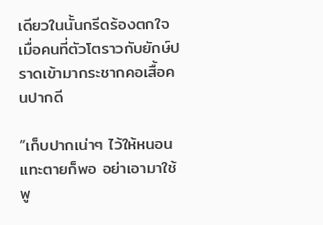เดียวในนั้นกรีดร้องตกใจ เมื่อคนที่ตัวโตราวกับยักษ์ปราดเข้ามากระชากคอเสื้อคนปากดี

“เก็บปากเน่าๆ ไว้ให้หนอนแทะตายก็พอ อย่าเอามาใช้พู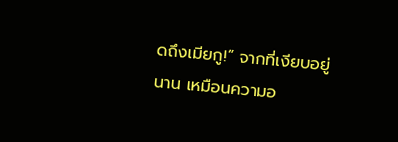ดถึงเมียกู!” จากที่เงียบอยู่นาน เหมือนความอ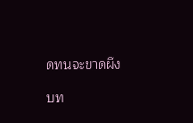ดทนจะขาดผึง

บท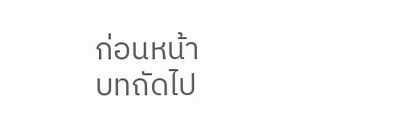ก่อนหน้า
บทถัดไป